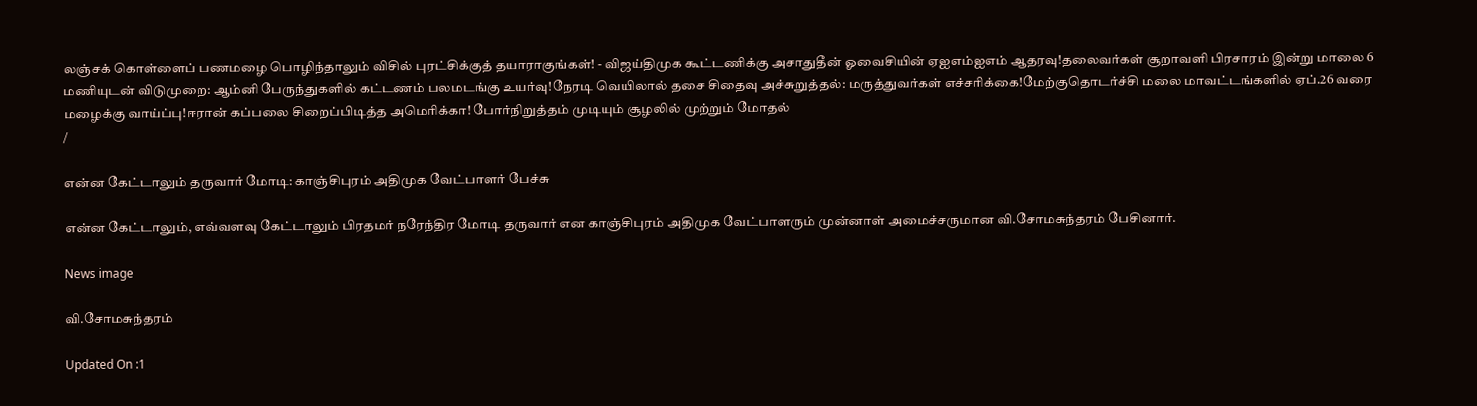லஞ்சக் கொள்ளைப் பணமழை பொழிந்தாலும் விசில் புரட்சிக்குத் தயாராகுங்கள்! - விஜய்திமுக கூட்டணிக்கு அசாதுதீன் ஓவைசியின் ஏஐஎம்ஐஎம் ஆதரவு!தலைவர்கள் சூறாவளி பிரசாரம் இன்று மாலை 6 மணியுடன் விடுமுறை: ஆம்னி பேருந்துகளில் கட்டணம் பலமடங்கு உயர்வு!நேரடி வெயிலால் தசை சிதைவு அச்சுறுத்தல்: மருத்துவர்கள் எச்சரிக்கை!மேற்குதொடர்ச்சி மலை மாவட்டங்களில் ஏப்.26 வரை மழைக்கு வாய்ப்பு!ஈரான் கப்பலை சிறைப்பிடித்த அமெரிக்கா! போர்நிறுத்தம் முடியும் சூழலில் முற்றும் மோதல்
/

என்ன கேட்டாலும் தருவார் மோடி: காஞ்சிபுரம் அதிமுக வேட்பாளர் பேச்சு

என்ன கேட்டாலும், எவ்வளவு கேட்டாலும் பிரதமர் நரேந்திர மோடி தருவார் என காஞ்சிபுரம் அதிமுக வேட்பாளரும் முன்னாள் அமைச்சருமான வி.சோமசுந்தரம் பேசினார்.

News image

வி.சோமசுந்தரம்

Updated On :1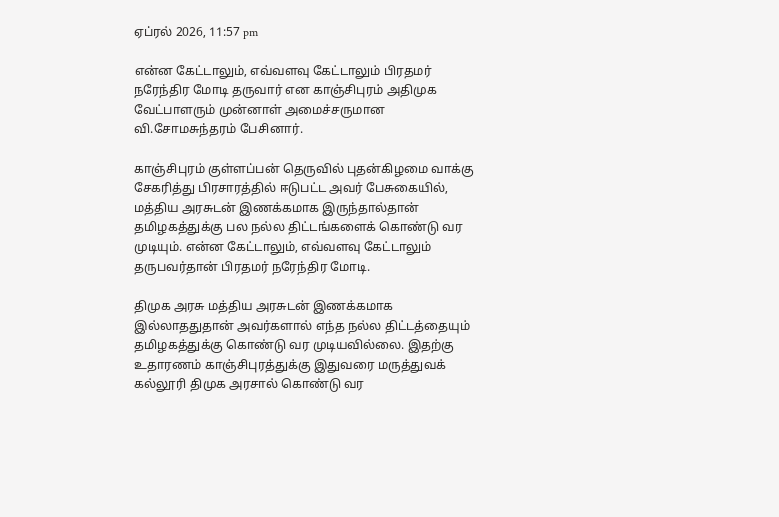ஏப்ரல் 2026, 11:57 pm

என்ன கேட்டாலும், எவ்வளவு கேட்டாலும் பிரதமர் நரேந்திர மோடி தருவார் என காஞ்சிபுரம் அதிமுக வேட்பாளரும் முன்னாள் அமைச்சருமான வி.சோமசுந்தரம் பேசினார்.

காஞ்சிபுரம் குள்ளப்பன் தெருவில் புதன்கிழமை வாக்கு சேகரித்து பிரசாரத்தில் ஈடுபட்ட அவர் பேசுகையில், மத்திய அரசுடன் இணக்கமாக இருந்தால்தான் தமிழகத்துக்கு பல நல்ல திட்டங்களைக் கொண்டு வர முடியும். என்ன கேட்டாலும், எவ்வளவு கேட்டாலும் தருபவர்தான் பிரதமர் நரேந்திர மோடி.

திமுக அரசு மத்திய அரசுடன் இணக்கமாக இல்லாததுதான் அவர்களால் எந்த நல்ல திட்டத்தையும் தமிழகத்துக்கு கொண்டு வர முடியவில்லை. இதற்கு உதாரணம் காஞ்சிபுரத்துக்கு இதுவரை மருத்துவக் கல்லூரி திமுக அரசால் கொண்டு வர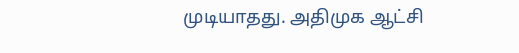முடியாதது. அதிமுக ஆட்சி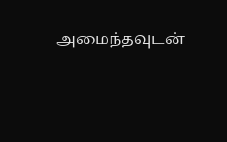அமைந்தவுடன்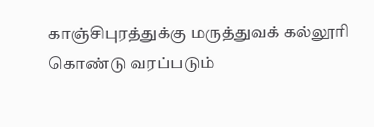காஞ்சிபுரத்துக்கு மருத்துவக் கல்லூரி கொண்டு வரப்படும்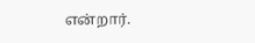என்றார்.